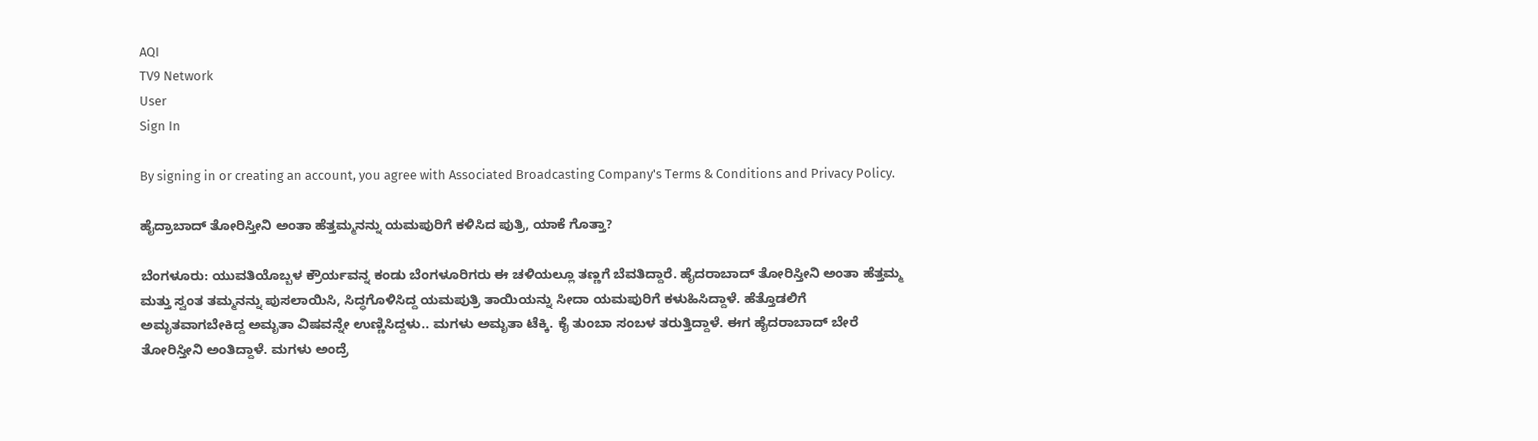AQI
TV9 Network
User
Sign In

By signing in or creating an account, you agree with Associated Broadcasting Company's Terms & Conditions and Privacy Policy.

ಹೈದ್ರಾಬಾದ್ ತೋರಿಸ್ತೀನಿ ಅಂತಾ ಹೆತ್ತಮ್ಮನನ್ನು ಯಮಪುರಿಗೆ ಕಳಿಸಿದ ಪುತ್ರಿ, ಯಾಕೆ ಗೊತ್ತಾ?

ಬೆಂಗಳೂರು: ಯುವತಿಯೊಬ್ಬಳ ಕ್ರೌರ್ಯವನ್ನ ಕಂಡು ಬೆಂಗಳೂರಿಗರು ಈ ಚಳಿಯಲ್ಲೂ ತಣ್ಣಗೆ ಬೆವತಿದ್ದಾರೆ. ಹೈದರಾಬಾದ್ ತೋರಿಸ್ತೀನಿ ಅಂತಾ ಹೆತ್ತಮ್ಮ ಮತ್ತು ಸ್ವಂತ ತಮ್ಮನನ್ನು ಪುಸಲಾಯಿಸಿ, ಸಿದ್ಧಗೊಳಿಸಿದ್ದ ಯಮಪುತ್ರಿ ತಾಯಿಯನ್ನು ಸೀದಾ ಯಮಪುರಿಗೆ ಕಳುಹಿಸಿದ್ದಾಳೆ. ಹೆತ್ತೊಡಲಿಗೆ ಅಮೃತವಾಗಬೇಕಿದ್ದ ಅಮೃತಾ ವಿಷವನ್ನೇ ಉಣ್ಣಿಸಿದ್ದಳು.. ಮಗಳು ಅಮೃತಾ ಟೆಕ್ಕಿ. ಕೈ ತುಂಬಾ ಸಂಬಳ ತರುತ್ತಿದ್ದಾಳೆ. ಈಗ ಹೈದರಾಬಾದ್ ಬೇರೆ ತೋರಿಸ್ತೀನಿ ಅಂತಿದ್ದಾಳೆ. ಮಗಳು ಅಂದ್ರೆ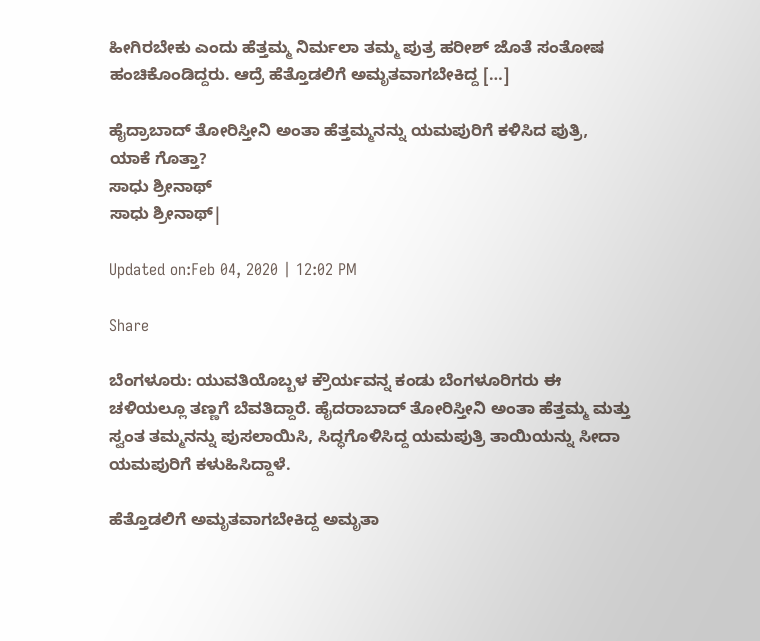ಹೀಗಿರಬೇಕು ಎಂದು ಹೆತ್ತಮ್ಮ ನಿರ್ಮಲಾ ತಮ್ಮ ಪುತ್ರ ಹರೀಶ್ ಜೊತೆ ಸಂತೋಷ ಹಂಚಿಕೊಂಡಿದ್ದರು. ಆದ್ರೆ ಹೆತ್ತೊಡಲಿಗೆ ಅಮೃತವಾಗಬೇಕಿದ್ದ […]

ಹೈದ್ರಾಬಾದ್ ತೋರಿಸ್ತೀನಿ ಅಂತಾ ಹೆತ್ತಮ್ಮನನ್ನು ಯಮಪುರಿಗೆ ಕಳಿಸಿದ ಪುತ್ರಿ, ಯಾಕೆ ಗೊತ್ತಾ?
ಸಾಧು ಶ್ರೀನಾಥ್
ಸಾಧು ಶ್ರೀನಾಥ್|

Updated on:Feb 04, 2020 | 12:02 PM

Share

ಬೆಂಗಳೂರು: ಯುವತಿಯೊಬ್ಬಳ ಕ್ರೌರ್ಯವನ್ನ ಕಂಡು ಬೆಂಗಳೂರಿಗರು ಈ ಚಳಿಯಲ್ಲೂ ತಣ್ಣಗೆ ಬೆವತಿದ್ದಾರೆ. ಹೈದರಾಬಾದ್ ತೋರಿಸ್ತೀನಿ ಅಂತಾ ಹೆತ್ತಮ್ಮ ಮತ್ತು ಸ್ವಂತ ತಮ್ಮನನ್ನು ಪುಸಲಾಯಿಸಿ, ಸಿದ್ಧಗೊಳಿಸಿದ್ದ ಯಮಪುತ್ರಿ ತಾಯಿಯನ್ನು ಸೀದಾ ಯಮಪುರಿಗೆ ಕಳುಹಿಸಿದ್ದಾಳೆ.

ಹೆತ್ತೊಡಲಿಗೆ ಅಮೃತವಾಗಬೇಕಿದ್ದ ಅಮೃತಾ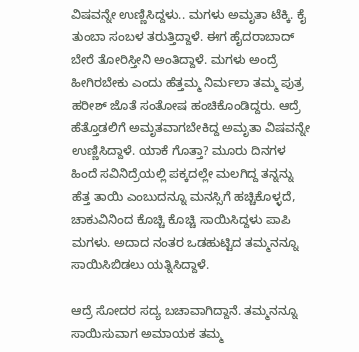ವಿಷವನ್ನೇ ಉಣ್ಣಿಸಿದ್ದಳು.. ಮಗಳು ಅಮೃತಾ ಟೆಕ್ಕಿ. ಕೈ ತುಂಬಾ ಸಂಬಳ ತರುತ್ತಿದ್ದಾಳೆ. ಈಗ ಹೈದರಾಬಾದ್ ಬೇರೆ ತೋರಿಸ್ತೀನಿ ಅಂತಿದ್ದಾಳೆ. ಮಗಳು ಅಂದ್ರೆ ಹೀಗಿರಬೇಕು ಎಂದು ಹೆತ್ತಮ್ಮ ನಿರ್ಮಲಾ ತಮ್ಮ ಪುತ್ರ ಹರೀಶ್ ಜೊತೆ ಸಂತೋಷ ಹಂಚಿಕೊಂಡಿದ್ದರು. ಆದ್ರೆ ಹೆತ್ತೊಡಲಿಗೆ ಅಮೃತವಾಗಬೇಕಿದ್ದ ಅಮೃತಾ ವಿಷವನ್ನೇ ಉಣ್ಣಿಸಿದ್ದಾಳೆ. ಯಾಕೆ ಗೊತ್ತಾ? ಮೂರು ದಿನಗಳ ಹಿಂದೆ ಸವಿನಿದ್ರೆಯಲ್ಲಿ ಪಕ್ಕದಲ್ಲೇ ಮಲಗಿದ್ದ ತನ್ನನ್ನು ಹೆತ್ತ ತಾಯಿ ಎಂಬುದನ್ನೂ ಮನಸ್ಸಿಗೆ ಹಚ್ಚಿಕೊಳ್ಳದೆ, ಚಾಕುವಿನಿಂದ ಕೊಚ್ಚಿ ಕೊಚ್ಚಿ ಸಾಯಿಸಿದ್ದಳು ಪಾಪಿ ಮಗಳು. ಅದಾದ ನಂತರ ಒಡಹುಟ್ಟಿದ ತಮ್ಮನನ್ನೂ ಸಾಯಿಸಿಬಿಡಲು ಯತ್ನಿಸಿದ್ದಾಳೆ.

ಆದ್ರೆ ಸೋದರ ಸದ್ಯ ಬಚಾವಾಗಿದ್ದಾನೆ. ತಮ್ಮನನ್ನೂ ಸಾಯಿಸುವಾಗ ಅಮಾಯಕ ತಮ್ಮ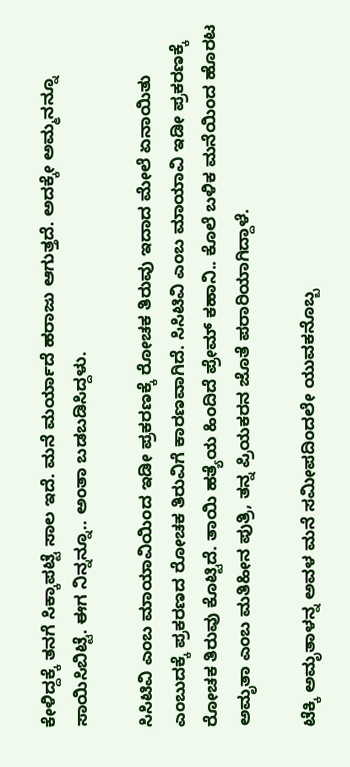ಕೇಳಿದ್ದಕ್ಕೆ ತನಗೆ ಸಿಕ್ಕಾಪಟ್ಟೆ ಸಾಲ ಇದೆ. ಮನೆ ಮರ್ಯಾದೆ ಹರಾಜು ಆಗುತ್ತದೆ. ಅದಕ್ಕೇ ಅಮ್ಮನನ್ನೂ ಸಾಯಿಸಿಬಿಟ್ಟೆ. ಈಗ ನಿನ್ನನ್ನೂ.. ಅಂತಾ ಬಡಬಡಿಸಿದ್ದಳು.

ಸಿಸಿಟಿವಿ ಎಂಬ ಮಾಯಾವಿಯಿಂದ ಇಡೀ ಪ್ರಕರಣಕ್ಕೆ ರೋಚಕ ತಿರುವು ಇದಾದ ಮೇಲೆ ಏನಾಯಿತು ಎಂಬುದಕ್ಕೆ ಪ್ರಕರಣದ ರೋಚಕ ತಿರುವಿಗೆ ಕಾರಣವಾಗಿದೆ. ಸಿಸಿಟಿವಿ ಎಂಬ ಮಾಯಾವಿ ಇಡೀ ಪ್ರಕರಣಕ್ಕೆ ರೋಚಕ ತಿರುವು ಕೊಟ್ಟಿದೆ. ತಾಯಿ ಹತ್ಯೆಯ ಹಿಂದಿದೆ ಪ್ರೇಮ್ ಕಹಾನಿ.. ಕೊಲೆ ಬಳಿಕ ಮನೆಯಿಂದ ಹೊರಟ ಅಮೃತಾ ಎಂಬ ಮತಿಹೀನ ಪುತ್ರಿ, ತನ್ನ ಪ್ರಿಯಕರನ ಜೊತೆ ಪರಾರಿಯಾಗಿದ್ದಾಳೆ.

ಟೆಕ್ಕಿ ಅಮೃತಾಳನ್ನ ಅವಳ ಮನೆ ಸಮೀಪದಿಂದಲೇ ಯುವಕನೊಬ್ಬ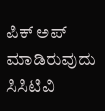ಪಿಕ್ ಅಪ್ ಮಾಡಿರುವುದು ಸಿಸಿಟಿವಿ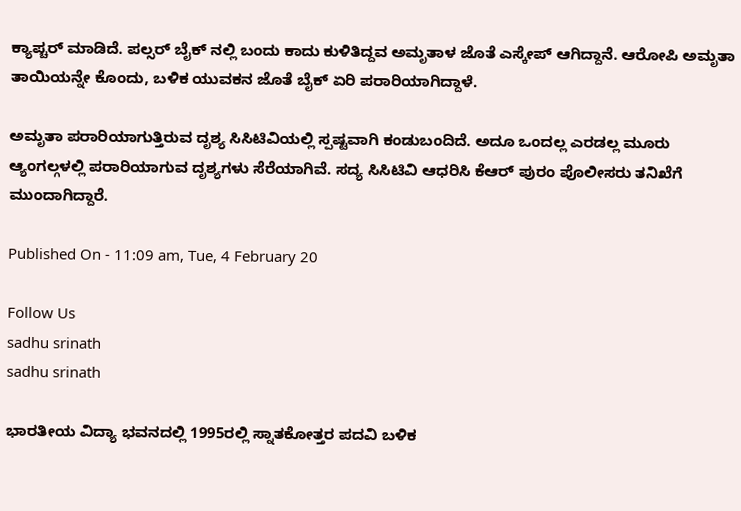ಕ್ಯಾಪ್ಚರ್ ಮಾಡಿದೆ. ಪಲ್ಸರ್ ಬೈಕ್ ನಲ್ಲಿ ಬಂದು ಕಾದು ಕುಳಿತಿದ್ದವ ಅಮೃತಾಳ ಜೊತೆ ಎಸ್ಕೇಪ್ ಆಗಿದ್ದಾನೆ. ಆರೋಪಿ ಅಮೃತಾ ತಾಯಿಯನ್ನೇ ಕೊಂದು, ಬಳಿಕ ಯುವಕನ ಜೊತೆ ಬೈಕ್ ಏರಿ ಪರಾರಿಯಾಗಿದ್ದಾಳೆ.

ಅಮೃತಾ ಪರಾರಿಯಾಗುತ್ತಿರುವ ದೃಶ್ಯ ಸಿಸಿಟಿವಿಯಲ್ಲಿ ಸ್ಪಷ್ಟವಾಗಿ ಕಂಡುಬಂದಿದೆ. ಅದೂ ಒಂದಲ್ಲ ಎರಡಲ್ಲ ಮೂರು ಆ್ಯಂಗಲ್ಗಳಲ್ಲಿ ಪರಾರಿಯಾಗುವ ದೃಶ್ಯಗಳು ಸೆರೆಯಾಗಿವೆ. ಸದ್ಯ ಸಿಸಿಟಿವಿ ಆಧರಿಸಿ ಕೆಆರ್ ಪುರಂ ಪೊಲೀಸರು ತನಿಖೆಗೆ ಮುಂದಾಗಿದ್ದಾರೆ.

Published On - 11:09 am, Tue, 4 February 20

Follow Us
sadhu srinath
sadhu srinath

ಭಾರತೀಯ ವಿದ್ಯಾ ಭವನದಲ್ಲಿ 1995ರಲ್ಲಿ ಸ್ನಾತಕೋತ್ತರ ಪದವಿ ಬಳಿಕ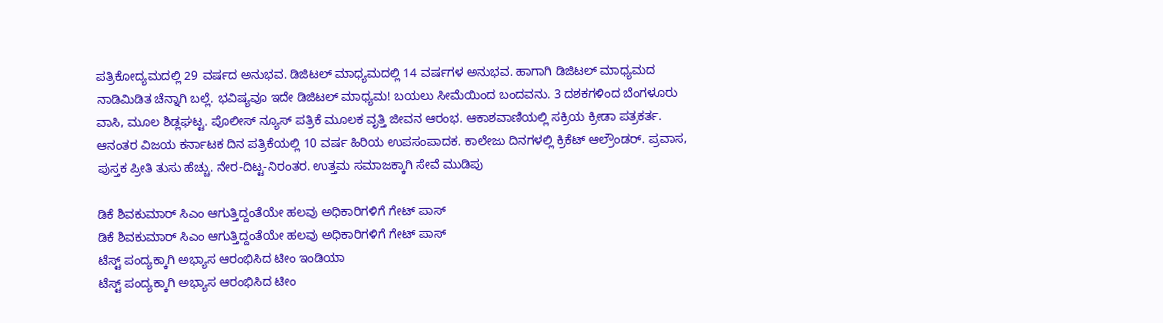ಪತ್ರಿಕೋದ್ಯಮದಲ್ಲಿ 29 ವರ್ಷದ ಅನುಭವ. ಡಿಜಿಟಲ್ ಮಾಧ್ಯಮದಲ್ಲಿ 14 ವರ್ಷಗಳ ಅನುಭವ. ಹಾಗಾಗಿ ಡಿಜಿಟಲ್ ಮಾಧ್ಯಮದ ನಾಡಿಮಿಡಿತ ಚೆನ್ನಾಗಿ ಬಲ್ಲೆ. ಭವಿಷ್ಯವೂ ಇದೇ ಡಿಜಿಟಲ್ ಮಾಧ್ಯಮ! ಬಯಲು ಸೀಮೆಯಿಂದ ಬಂದವನು. 3 ದಶಕಗಳಿಂದ ಬೆಂಗಳೂರು ವಾಸಿ, ಮೂಲ ಶಿಡ್ಲಘಟ್ಟ. ಪೊಲೀಸ್ ನ್ಯೂಸ್ ಪತ್ರಿಕೆ ಮೂಲಕ ವೃತ್ತಿ ಜೀವನ ಆರಂಭ. ಆಕಾಶವಾಣಿಯಲ್ಲಿ ಸಕ್ರಿಯ ಕ್ರೀಡಾ ಪತ್ರಕರ್ತ. ಆನಂತರ ವಿಜಯ ಕರ್ನಾಟಕ ದಿನ ಪತ್ರಿಕೆಯಲ್ಲಿ 10 ವರ್ಷ ಹಿರಿಯ ಉಪಸಂಪಾದಕ. ಕಾಲೇಜು ದಿನಗಳಲ್ಲಿ ಕ್ರಿಕೆಟ್ ಆಲ್ರೌಂಡರ್. ಪ್ರವಾಸ, ಪುಸ್ತಕ ಪ್ರೀತಿ ತುಸು ಹೆಚ್ಚು. ನೇರ-ದಿಟ್ಟ-ನಿರಂತರ. ಉತ್ತಮ ಸಮಾಜಕ್ಕಾಗಿ ಸೇವೆ ಮುಡಿಪು

ಡಿಕೆ ಶಿವಕುಮಾರ್ ಸಿಎಂ ಆಗುತ್ತಿದ್ದಂತೆಯೇ ಹಲವು ಅಧಿಕಾರಿಗಳಿಗೆ ಗೇಟ್ ಪಾಸ್
ಡಿಕೆ ಶಿವಕುಮಾರ್ ಸಿಎಂ ಆಗುತ್ತಿದ್ದಂತೆಯೇ ಹಲವು ಅಧಿಕಾರಿಗಳಿಗೆ ಗೇಟ್ ಪಾಸ್
ಟೆಸ್ಟ್ ಪಂದ್ಯಕ್ಕಾಗಿ ಅಭ್ಯಾಸ ಆರಂಭಿಸಿದ ಟೀಂ ಇಂಡಿಯಾ
ಟೆಸ್ಟ್ ಪಂದ್ಯಕ್ಕಾಗಿ ಅಭ್ಯಾಸ ಆರಂಭಿಸಿದ ಟೀಂ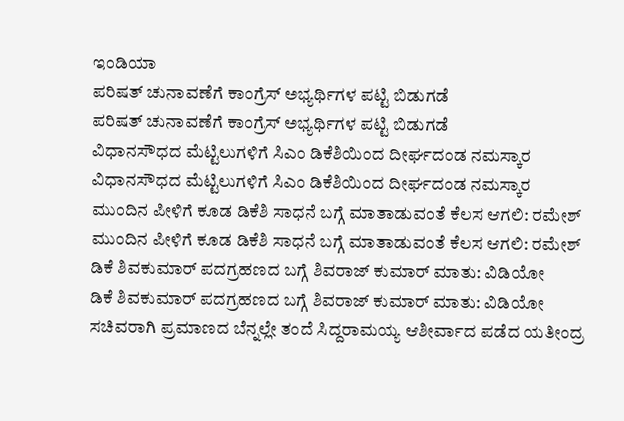ಇಂಡಿಯಾ
ಪರಿಷತ್ ಚುನಾವಣೆಗೆ ಕಾಂಗ್ರೆಸ್ ಅಭ್ಯರ್ಥಿಗಳ ಪಟ್ಟಿ ಬಿಡುಗಡೆ
ಪರಿಷತ್ ಚುನಾವಣೆಗೆ ಕಾಂಗ್ರೆಸ್ ಅಭ್ಯರ್ಥಿಗಳ ಪಟ್ಟಿ ಬಿಡುಗಡೆ
ವಿಧಾನಸೌಧದ ಮೆಟ್ಟಿಲುಗಳಿಗೆ ಸಿಎಂ ಡಿಕೆಶಿಯಿಂದ ದೀರ್ಘದಂಡ ನಮಸ್ಕಾರ
ವಿಧಾನಸೌಧದ ಮೆಟ್ಟಿಲುಗಳಿಗೆ ಸಿಎಂ ಡಿಕೆಶಿಯಿಂದ ದೀರ್ಘದಂಡ ನಮಸ್ಕಾರ
ಮುಂದಿನ ಪೀಳಿಗೆ ಕೂಡ ಡಿಕೆಶಿ ಸಾಧನೆ ಬಗ್ಗೆ ಮಾತಾಡುವಂತೆ ಕೆಲಸ ಆಗಲಿ: ರಮೇಶ್
ಮುಂದಿನ ಪೀಳಿಗೆ ಕೂಡ ಡಿಕೆಶಿ ಸಾಧನೆ ಬಗ್ಗೆ ಮಾತಾಡುವಂತೆ ಕೆಲಸ ಆಗಲಿ: ರಮೇಶ್
ಡಿಕೆ ಶಿವಕುಮಾರ್ ಪದಗ್ರಹಣದ ಬಗ್ಗೆ ಶಿವರಾಜ್ ಕುಮಾರ್ ಮಾತು: ವಿಡಿಯೋ
ಡಿಕೆ ಶಿವಕುಮಾರ್ ಪದಗ್ರಹಣದ ಬಗ್ಗೆ ಶಿವರಾಜ್ ಕುಮಾರ್ ಮಾತು: ವಿಡಿಯೋ
ಸಚಿವರಾಗಿ ಪ್ರಮಾಣದ ಬೆನ್ನಲ್ಲೇ ತಂದೆ ಸಿದ್ದರಾಮಯ್ಯ ಆಶೀರ್ವಾದ ಪಡೆದ ಯತೀಂದ್ರ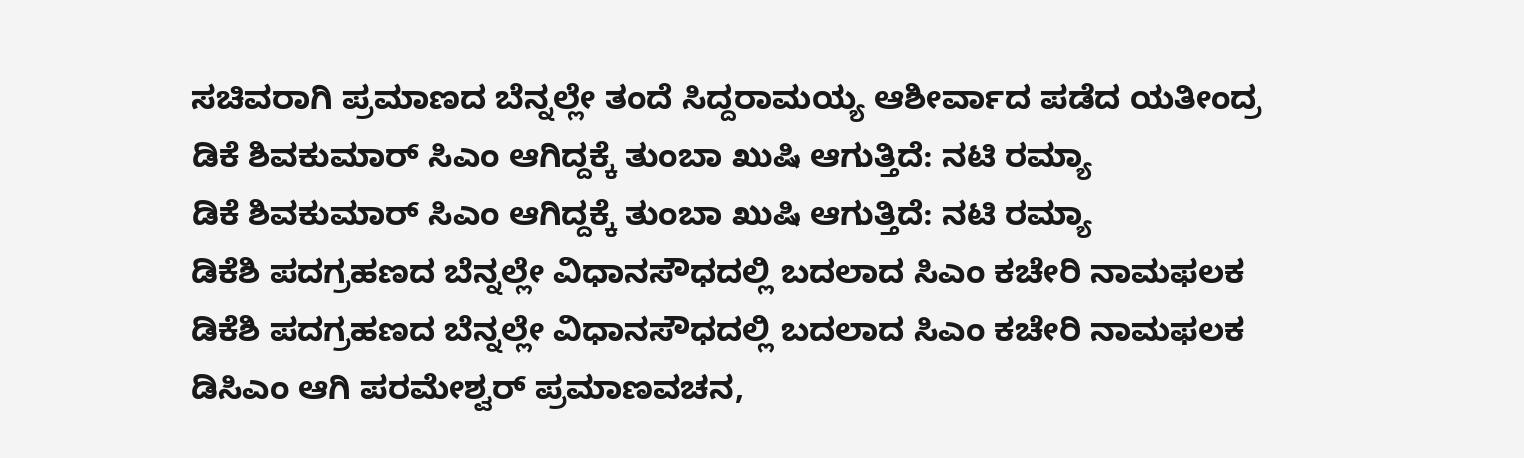ಸಚಿವರಾಗಿ ಪ್ರಮಾಣದ ಬೆನ್ನಲ್ಲೇ ತಂದೆ ಸಿದ್ದರಾಮಯ್ಯ ಆಶೀರ್ವಾದ ಪಡೆದ ಯತೀಂದ್ರ
ಡಿಕೆ ಶಿವಕುಮಾರ್ ಸಿಎಂ ಆಗಿದ್ದಕ್ಕೆ ತುಂಬಾ ಖುಷಿ ಆಗುತ್ತಿದೆ: ನಟಿ ರಮ್ಯಾ
ಡಿಕೆ ಶಿವಕುಮಾರ್ ಸಿಎಂ ಆಗಿದ್ದಕ್ಕೆ ತುಂಬಾ ಖುಷಿ ಆಗುತ್ತಿದೆ: ನಟಿ ರಮ್ಯಾ
ಡಿಕೆಶಿ ಪದಗ್ರಹಣದ ಬೆನ್ನಲ್ಲೇ ವಿಧಾನಸೌಧದಲ್ಲಿ ಬದಲಾದ ಸಿಎಂ ಕಚೇರಿ ನಾಮಫಲಕ
ಡಿಕೆಶಿ ಪದಗ್ರಹಣದ ಬೆನ್ನಲ್ಲೇ ವಿಧಾನಸೌಧದಲ್ಲಿ ಬದಲಾದ ಸಿಎಂ ಕಚೇರಿ ನಾಮಫಲಕ
ಡಿಸಿಎಂ ಆಗಿ ಪರಮೇಶ್ವರ್ ಪ್ರಮಾಣವಚನ,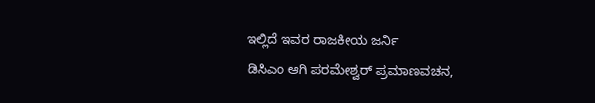ಇಲ್ಲಿದೆ ಇವರ ರಾಜಕೀಯ ಜರ್ನಿ
ಡಿಸಿಎಂ ಆಗಿ ಪರಮೇಶ್ವರ್ ಪ್ರಮಾಣವಚನ,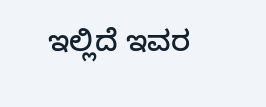ಇಲ್ಲಿದೆ ಇವರ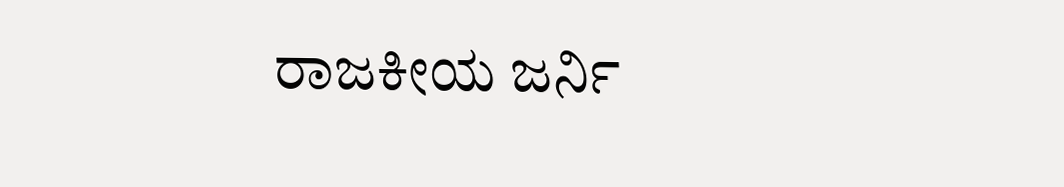ರಾಜಕೀಯ ಜರ್ನಿ